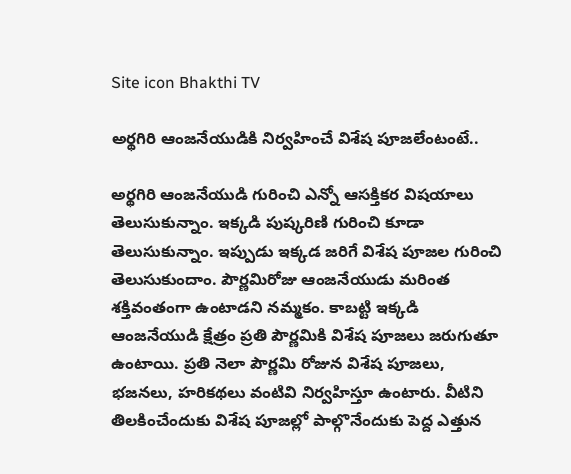Site icon Bhakthi TV

అర్థగిరి ఆంజనేయుడికి నిర్వహించే విశేష పూజలేంటంటే..

అర్థగిరి ఆంజనేయుడి గురించి ఎన్నో ఆసక్తికర విషయాలు తెలుసుకున్నాం. ఇక్కడి పుష్కరిణి గురించి కూడా తెలుసుకున్నాం. ఇప్పుడు ఇక్కడ జరిగే విశేష పూజల గురించి తెలుసుకుందాం. పౌర్ణమిరోజు ఆంజనేయుడు మరింత శక్తివంతంగా ఉంటాడని నమ్మకం. కాబట్టి ఇక్కడి ఆంజనేయుడి క్షేత్రం ప్రతి పౌర్ణమికి విశేష పూజలు జరుగుతూ ఉంటాయి. ప్రతి నెలా పౌర్ణమి రోజున విశేష పూజలు, భజనలు, హరికథలు వంటివి నిర్వహిస్తూ ఉంటారు. వీటిని తిలకించేందుకు విశేష పూజల్లో పాల్గొనేందుకు పెద్ద ఎత్తున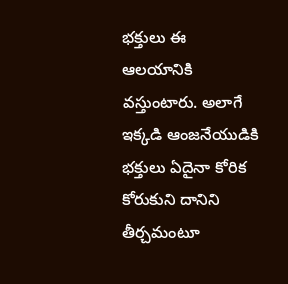భక్తులు ఈ ఆలయానికి వస్తుంటారు. అలాగే ఇక్కడి ఆంజనేయుడికి భక్తులు ఏదైనా కోరిక కోరుకుని దానిని తీర్చమంటూ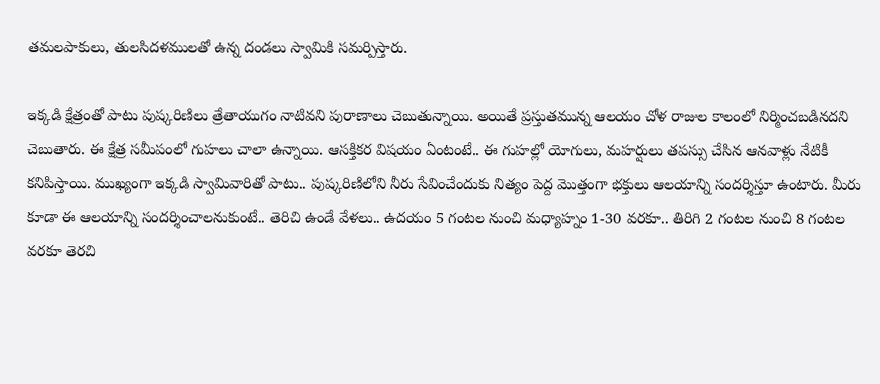తమలపాకులు, తులసిదళములతో ఉన్న దండలు స్వామికి సమర్పిస్తారు.

ఇక్కడి క్షేత్రంతో పాటు పుష్కరిణిలు త్రేతాయుగం నాటివని పురాణాలు చెబుతున్నాయి. అయితే ప్రస్తుతమున్న ఆలయం చోళ రాజుల కాలంలో నిర్మించబడినదని చెబుతారు. ఈ క్షేత్ర సమీపంలో గుహలు చాలా ఉన్నాయి. ఆసక్తికర విషయం ఏంటంటే.. ఈ గుహల్లో యోగులు, మహర్షులు తపస్సు చేసిన ఆనవాళ్లు నేటికీ కనిపిస్తాయి. ముఖ్యంగా ఇక్కడి స్వామివారితో పాటు.. పుష్కరిణిలోని నీరు సేవించేందుకు నిత్యం పెద్ద మొత్తంగా భక్తులు ఆలయాన్ని సందర్శిస్తూ ఉంటారు. మీరు కూడా ఈ ఆలయాన్ని సందర్శించాలనుకుంటే.. తెరిచి ఉండే వేళలు.. ఉదయం 5 గంటల నుంచి మధ్యాహ్నం 1-30 వరకూ.. తిరిగి 2 గంటల నుంచి 8 గంటల వరకూ తెరచి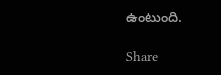ఉంటుంది.

Share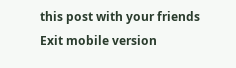this post with your friends
Exit mobile version